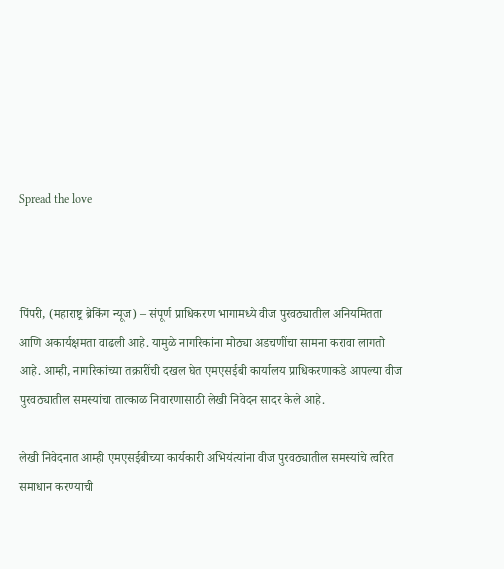Spread the love



पिंपरी, (महाराष्ट्र ब्रेकिंग न्यूज) – संपूर्ण प्राधिकरण भागामध्ये वीज पुरवठ्यातील अनियमितता आणि अकार्यक्षमता वाढली आहे. यामुळे नागरिकांना मोठ्या अडचणींचा सामना करावा लागतो आहे. आम्ही, नागरिकांच्या तक्रारींची दखल घेत एमएसईबी कार्यालय प्राधिकरणाकडे आपल्या वीज पुरवठ्यातील समस्यांचा तात्काळ निवारणासाठी लेखी निवेदन सादर केले आहे.

लेखी निवेदनात आम्ही एमएसईबीच्या कार्यकारी अभियंत्यांना वीज पुरवठ्यातील समस्यांचे त्वरित समाधान करण्याची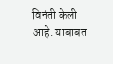विनंती केली आहे. याबाबत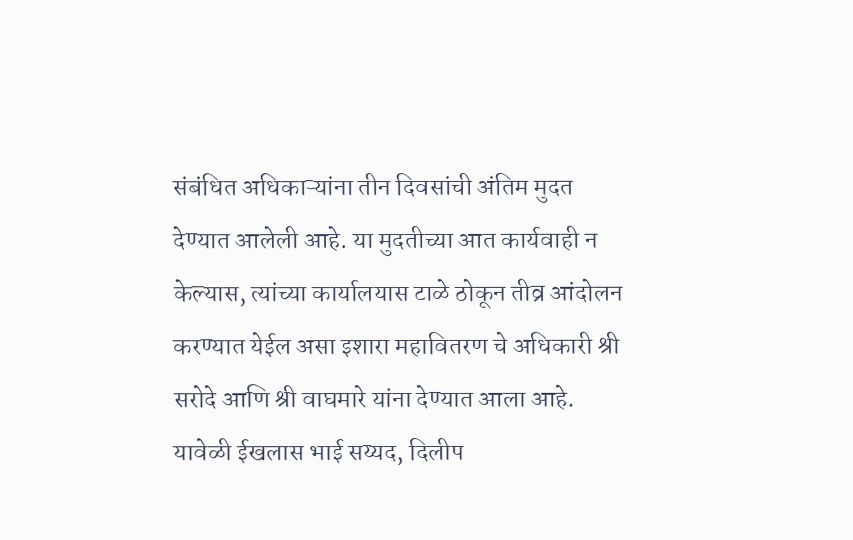संबंधित अधिकाऱ्यांना तीन दिवसांची अंतिम मुदत देण्यात आलेली आहे. या मुदतीच्या आत कार्यवाही न केल्यास, त्यांच्या कार्यालयास टाळे ठोकून तीव्र आंदोलन करण्यात येईल असा इशारा महावितरण चे अधिकारी श्री सरोदे आणि श्री वाघमारे यांना देण्यात आला आहे.
यावेळी ईखलास भाई सय्यद, दिलीप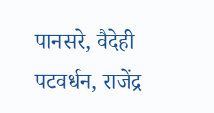पानसरे, वैदेही पटवर्धन, राजेंद्र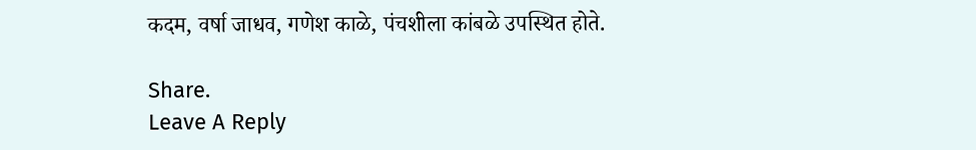कदम, वर्षा जाधव, गणेश काळे, पंचशीला कांबळे उपस्थित होते.

Share.
Leave A Reply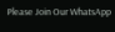Please Join Our WhatsApp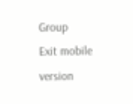Group
Exit mobile version